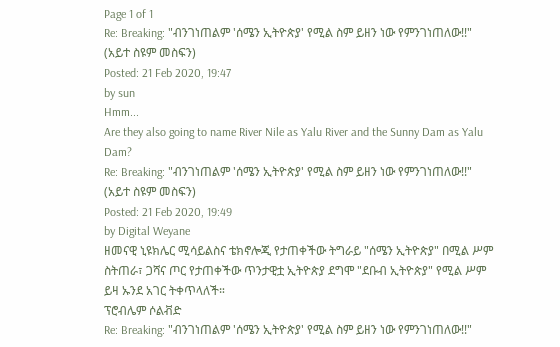Page 1 of 1
Re: Breaking: "ብንገነጠልም 'ሰሜን ኢትዮጵያ' የሚል ስም ይዘን ነው የምንገነጠለው!!" (አይተ ስዩም መስፍን)
Posted: 21 Feb 2020, 19:47
by sun
Hmm...
Are they also going to name River Nile as Yalu River and the Sunny Dam as Yalu Dam?
Re: Breaking: "ብንገነጠልም 'ሰሜን ኢትዮጵያ' የሚል ስም ይዘን ነው የምንገነጠለው!!" (አይተ ስዩም መስፍን)
Posted: 21 Feb 2020, 19:49
by Digital Weyane
ዘመናዊ ኒዩክሌር ሚሳይልስና ቴክኖሎጂ የታጠቀችው ትግራይ "ሰሜን ኢትዮጵያ" በሚል ሥም ስትጠራ፣ ጋሻና ጦር የታጠቀችው ጥንታዊቷ ኢትዮጵያ ደግሞ "ደቡብ ኢትዮጵያ" የሚል ሥም ይዛ ኡንደ አገር ትቀጥላለች።
ፕሮብሌም ሶልቭድ
Re: Breaking: "ብንገነጠልም 'ሰሜን ኢትዮጵያ' የሚል ስም ይዘን ነው የምንገነጠለው!!"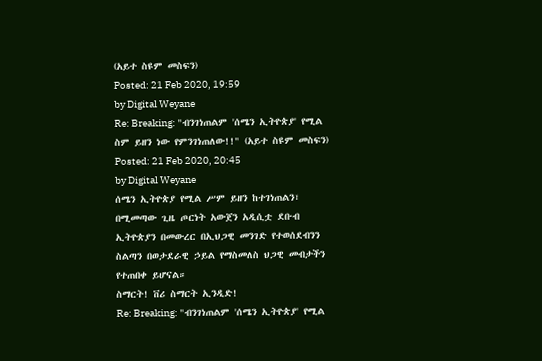(አይተ ስዩም መስፍን)
Posted: 21 Feb 2020, 19:59
by Digital Weyane
Re: Breaking: "ብንገነጠልም 'ሰሜን ኢትዮጵያ' የሚል ስም ይዘን ነው የምንገነጠለው!!" (አይተ ስዩም መስፍን)
Posted: 21 Feb 2020, 20:45
by Digital Weyane
ሰሜን ኢትዮጵያ የሚል ሥም ይዘን ከተገነጠልን፣ በሚመጣው ጊዜ ጦርነት አውጀን አዲሲቷ ደቡብ ኢትዮጵያን በመውረር በኢህጋዊ መንገድ የተወሰደብንን ስልጣን በወታደራዊ ኃይል የማስመለስ ህጋዊ መብታችን የተጠበቀ ይሆናል።
ስማርት! ቨሪ ስማርት ኢንዲድ!
Re: Breaking: "ብንገነጠልም 'ሰሜን ኢትዮጵያ' የሚል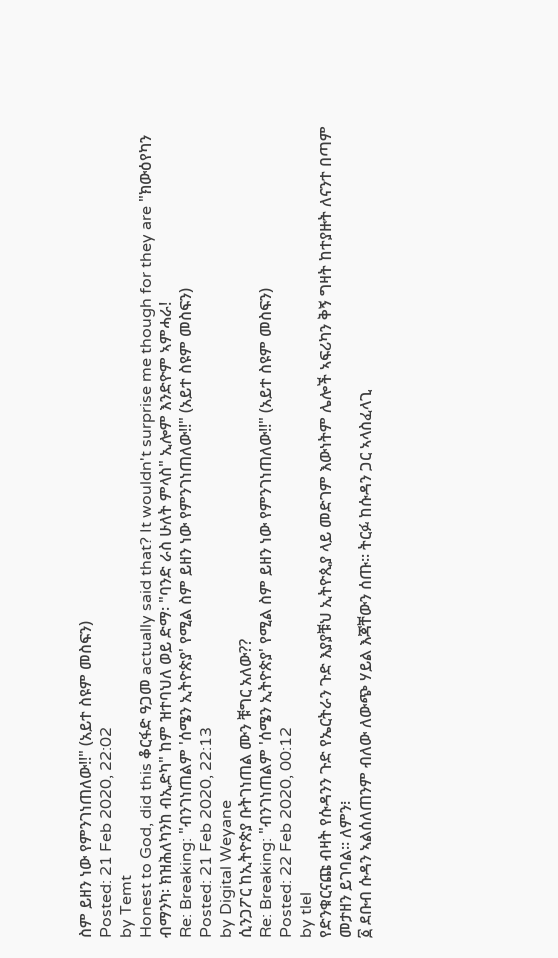ስም ይዘን ነው የምንገነጠለው!!" (አይተ ስዩም መስፍን)
Posted: 21 Feb 2020, 22:02
by Temt
Honest to God, did this ቆርፋድ ዓጋመ actually said that? It wouldn't surprise me though for they are "ክውዕየካን ብማንካ፡ ክዝሕለካንከ ብኢድካ" ከም ዝተባህለ ወይ ድማ፡ "ባንድ ራስ ሁለት ምላስ" ኢሎም እንድዮም ኣምሓራ!
Re: Breaking: "ብንገነጠልም 'ሰሜን ኢትዮጵያ' የሚል ስም ይዘን ነው የምንገነጠለው!!" (አይተ ስዩም መስፍን)
Posted: 21 Feb 2020, 22:13
by Digital Weyane
ሲንጋፖር ከኢትዮጵያ ቡትገነጠል ሙን ቹግር አለው??
Re: Breaking: "ብንገነጠልም 'ሰሜን ኢትዮጵያ' የሚል ስም ይዘን ነው የምንገነጠለው!!" (አይተ ስዩም መስፍን)
Posted: 22 Feb 2020, 00:12
by tlel
የድንቁርናጩ ብዛት የሱዳንን ጉድ የኤርትራን ጉድ እያያቹህ ኢትዮጲያ ላይ መድገም እውነትም ሌሎች ኣፍሪካን ቅኝ ግዛት ከተያዙት ለናንተ በጣም መታዘን ይገባል። ለምን፧
፩ ደቡብ ሱዳን ኣልሰለጠንም ብለው ለውጭ ሃይል እጃቸውን ሰጡ። ትርፉ ከሱዳን ጋር ኣላስፈላጊ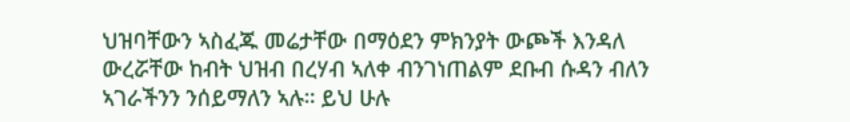ህዝባቸውን ኣስፈጁ መሬታቸው በማዕደን ምክንያት ውጮች እንዳለ ውረሯቸው ከብት ህዝብ በረሃብ ኣለቀ ብንገነጠልም ደቡብ ሱዳን ብለን ኣገራችንን ንሰይማለን ኣሉ። ይህ ሁሉ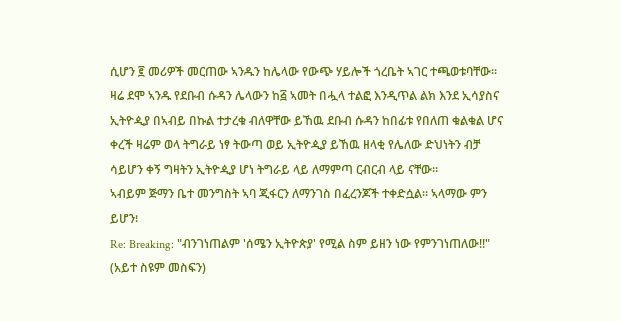ሲሆን ፪ መሪዎች መርጠው ኣንዱን ከሌላው የውጭ ሃይሎች ጎረቤት ኣገር ተጫወቱባቸው። ዛሬ ደሞ ኣንዱ የደቡብ ሱዳን ሌላውን ከ፭ ኣመት በሗላ ተልፎ እንዲጥል ልክ እንደ ኢሳያስና ኢትዮዺያ በኣብይ በኩል ተታረቁ ብለዋቸው ይኸዉ ደቡብ ሱዳን ከበፊቱ የበለጠ ቁልቁል ሆና ቀረች ዛሬም ወላ ትግራይ ነፃ ትውጣ ወይ ኢትዮዺያ ይኸዉ ዘላቂ የሌለው ድህነትን ብቻ ሳይሆን ቀኝ ግዛትን ኢትዮዺያ ሆነ ትግራይ ላይ ለማምጣ ርብርብ ላይ ናቸው።
ኣብይም ጅማን ቤተ መንግስት ኣባ ጂፋርን ለማንገስ በፈረንጆች ተቀድሷል። ኣላማው ምን ይሆን፧
Re: Breaking: "ብንገነጠልም 'ሰሜን ኢትዮጵያ' የሚል ስም ይዘን ነው የምንገነጠለው!!" (አይተ ስዩም መስፍን)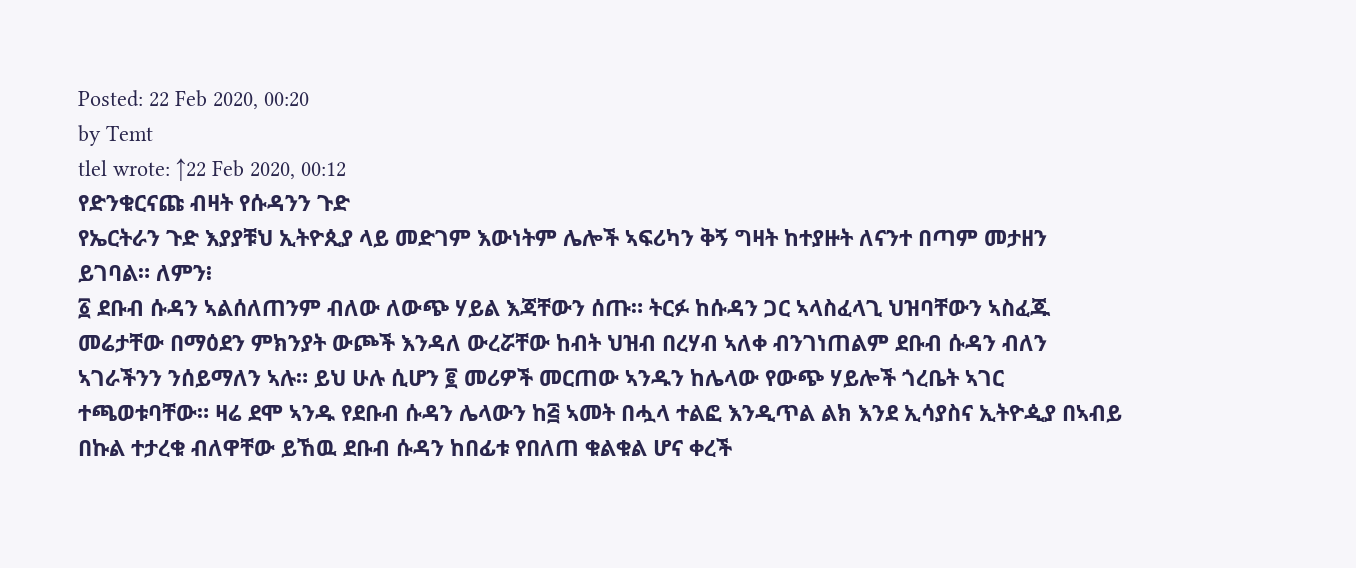Posted: 22 Feb 2020, 00:20
by Temt
tlel wrote: ↑22 Feb 2020, 00:12
የድንቁርናጩ ብዛት የሱዳንን ጉድ
የኤርትራን ጉድ እያያቹህ ኢትዮጲያ ላይ መድገም እውነትም ሌሎች ኣፍሪካን ቅኝ ግዛት ከተያዙት ለናንተ በጣም መታዘን ይገባል። ለምን፧
፩ ደቡብ ሱዳን ኣልሰለጠንም ብለው ለውጭ ሃይል እጃቸውን ሰጡ። ትርፉ ከሱዳን ጋር ኣላስፈላጊ ህዝባቸውን ኣስፈጁ መሬታቸው በማዕደን ምክንያት ውጮች እንዳለ ውረሯቸው ከብት ህዝብ በረሃብ ኣለቀ ብንገነጠልም ደቡብ ሱዳን ብለን ኣገራችንን ንሰይማለን ኣሉ። ይህ ሁሉ ሲሆን ፪ መሪዎች መርጠው ኣንዱን ከሌላው የውጭ ሃይሎች ጎረቤት ኣገር ተጫወቱባቸው። ዛሬ ደሞ ኣንዱ የደቡብ ሱዳን ሌላውን ከ፭ ኣመት በሗላ ተልፎ እንዲጥል ልክ እንደ ኢሳያስና ኢትዮዺያ በኣብይ በኩል ተታረቁ ብለዋቸው ይኸዉ ደቡብ ሱዳን ከበፊቱ የበለጠ ቁልቁል ሆና ቀረች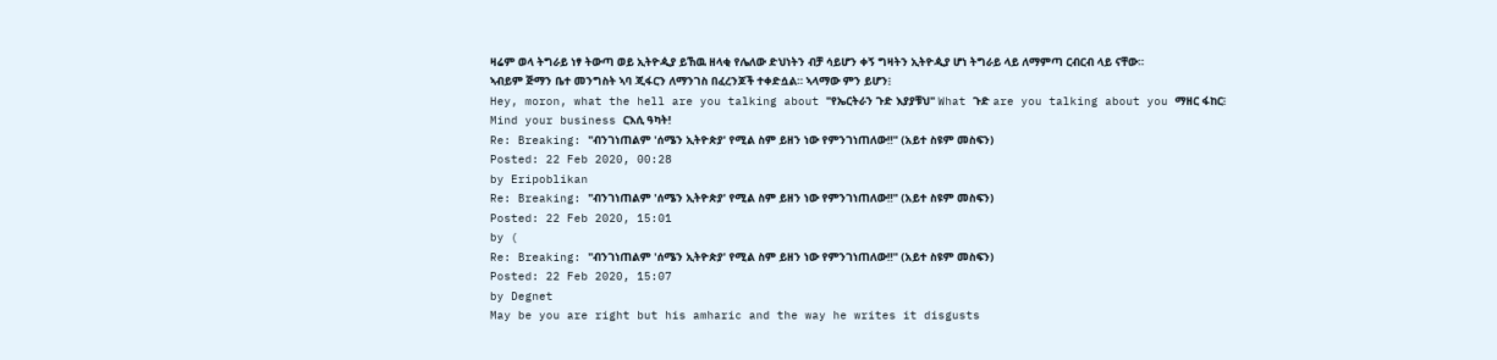ዛሬም ወላ ትግራይ ነፃ ትውጣ ወይ ኢትዮዺያ ይኸዉ ዘላቂ የሌለው ድህነትን ብቻ ሳይሆን ቀኝ ግዛትን ኢትዮዺያ ሆነ ትግራይ ላይ ለማምጣ ርብርብ ላይ ናቸው።
ኣብይም ጅማን ቤተ መንግስት ኣባ ጂፋርን ለማንገስ በፈረንጆች ተቀድሷል። ኣላማው ምን ይሆን፧
Hey, moron, what the hell are you talking about "የኤርትራን ጉድ እያያቹህ" What ጉድ are you talking about you ማዘር ፋከር፧ Mind your business ርእሲ ዓካት!
Re: Breaking: "ብንገነጠልም 'ሰሜን ኢትዮጵያ' የሚል ስም ይዘን ነው የምንገነጠለው!!" (አይተ ስዩም መስፍን)
Posted: 22 Feb 2020, 00:28
by Eripoblikan
Re: Breaking: "ብንገነጠልም 'ሰሜን ኢትዮጵያ' የሚል ስም ይዘን ነው የምንገነጠለው!!" (አይተ ስዩም መስፍን)
Posted: 22 Feb 2020, 15:01
by (
Re: Breaking: "ብንገነጠልም 'ሰሜን ኢትዮጵያ' የሚል ስም ይዘን ነው የምንገነጠለው!!" (አይተ ስዩም መስፍን)
Posted: 22 Feb 2020, 15:07
by Degnet
May be you are right but his amharic and the way he writes it disgusts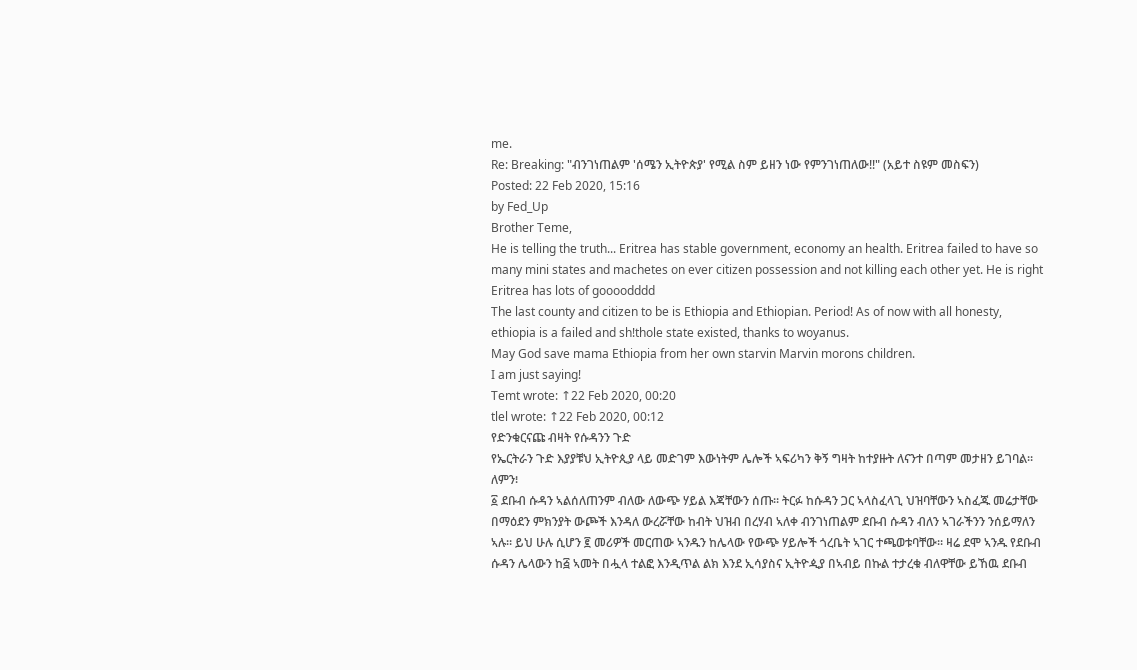me.
Re: Breaking: "ብንገነጠልም 'ሰሜን ኢትዮጵያ' የሚል ስም ይዘን ነው የምንገነጠለው!!" (አይተ ስዩም መስፍን)
Posted: 22 Feb 2020, 15:16
by Fed_Up
Brother Teme,
He is telling the truth... Eritrea has stable government, economy an health. Eritrea failed to have so many mini states and machetes on ever citizen possession and not killing each other yet. He is right Eritrea has lots of goooodddd
The last county and citizen to be is Ethiopia and Ethiopian. Period! As of now with all honesty, ethiopia is a failed and sh!thole state existed, thanks to woyanus.
May God save mama Ethiopia from her own starvin Marvin morons children.
I am just saying!
Temt wrote: ↑22 Feb 2020, 00:20
tlel wrote: ↑22 Feb 2020, 00:12
የድንቁርናጩ ብዛት የሱዳንን ጉድ
የኤርትራን ጉድ እያያቹህ ኢትዮጲያ ላይ መድገም እውነትም ሌሎች ኣፍሪካን ቅኝ ግዛት ከተያዙት ለናንተ በጣም መታዘን ይገባል። ለምን፧
፩ ደቡብ ሱዳን ኣልሰለጠንም ብለው ለውጭ ሃይል እጃቸውን ሰጡ። ትርፉ ከሱዳን ጋር ኣላስፈላጊ ህዝባቸውን ኣስፈጁ መሬታቸው በማዕደን ምክንያት ውጮች እንዳለ ውረሯቸው ከብት ህዝብ በረሃብ ኣለቀ ብንገነጠልም ደቡብ ሱዳን ብለን ኣገራችንን ንሰይማለን ኣሉ። ይህ ሁሉ ሲሆን ፪ መሪዎች መርጠው ኣንዱን ከሌላው የውጭ ሃይሎች ጎረቤት ኣገር ተጫወቱባቸው። ዛሬ ደሞ ኣንዱ የደቡብ ሱዳን ሌላውን ከ፭ ኣመት በሗላ ተልፎ እንዲጥል ልክ እንደ ኢሳያስና ኢትዮዺያ በኣብይ በኩል ተታረቁ ብለዋቸው ይኸዉ ደቡብ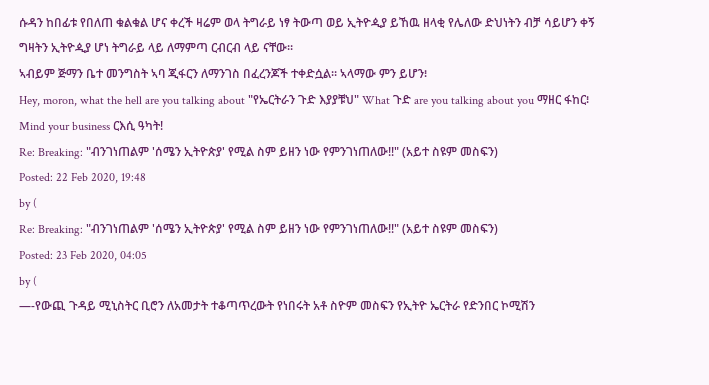ሱዳን ከበፊቱ የበለጠ ቁልቁል ሆና ቀረች ዛሬም ወላ ትግራይ ነፃ ትውጣ ወይ ኢትዮዺያ ይኸዉ ዘላቂ የሌለው ድህነትን ብቻ ሳይሆን ቀኝ ግዛትን ኢትዮዺያ ሆነ ትግራይ ላይ ለማምጣ ርብርብ ላይ ናቸው።
ኣብይም ጅማን ቤተ መንግስት ኣባ ጂፋርን ለማንገስ በፈረንጆች ተቀድሷል። ኣላማው ምን ይሆን፧
Hey, moron, what the hell are you talking about "የኤርትራን ጉድ እያያቹህ" What ጉድ are you talking about you ማዘር ፋከር፧ Mind your business ርእሲ ዓካት!
Re: Breaking: "ብንገነጠልም 'ሰሜን ኢትዮጵያ' የሚል ስም ይዘን ነው የምንገነጠለው!!" (አይተ ስዩም መስፍን)
Posted: 22 Feb 2020, 19:48
by (
Re: Breaking: "ብንገነጠልም 'ሰሜን ኢትዮጵያ' የሚል ስም ይዘን ነው የምንገነጠለው!!" (አይተ ስዩም መስፍን)
Posted: 23 Feb 2020, 04:05
by (
—-የውጪ ጉዳይ ሚኒስትር ቢሮን ለአመታት ተቆጣጥረውት የነበሩት አቶ ስዮም መስፍን የኢትዮ ኤርትራ የድንበር ኮሚሽን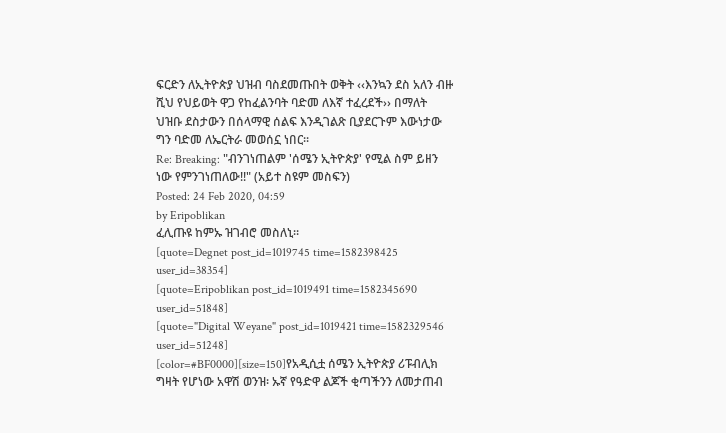ፍርድን ለኢትዮጵያ ህዝብ ባስደመጡበት ወቅት ‹‹እንኳን ደስ አለን ብዙ ሺህ የህይወት ዋጋ የከፈልንባት ባድመ ለእኛ ተፈረደች›› በማለት ህዝቡ ደስታውን በሰላማዊ ሰልፍ እንዲገልጽ ቢያደርጉም እውነታው ግን ባድመ ለኤርትራ መወሰኗ ነበር፡፡
Re: Breaking: "ብንገነጠልም 'ሰሜን ኢትዮጵያ' የሚል ስም ይዘን ነው የምንገነጠለው!!" (አይተ ስዩም መስፍን)
Posted: 24 Feb 2020, 04:59
by Eripoblikan
ፈሊጡዩ ከምኡ ዝገብሮ መስለኒ።
[quote=Degnet post_id=1019745 time=1582398425 user_id=38354]
[quote=Eripoblikan post_id=1019491 time=1582345690 user_id=51848]
[quote="Digital Weyane" post_id=1019421 time=1582329546 user_id=51248]
[color=#BF0000][size=150]የአዲሲቷ ሰሜን ኢትዮጵያ ሪፑብሊክ ግዛት የሆነው አዋሽ ወንዝ፡ ኡኛ የዓድዋ ልጆች ቂጣችንን ለመታጠብ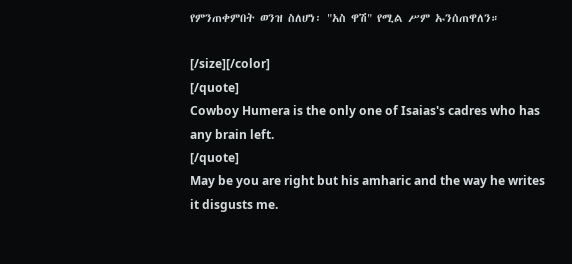የምንጠቀምበት ወንዝ ስለሆነ፡ "አስ ዋሽ" የሚል ሥም ኡንሰጠዋለን።

[/size][/color]
[/quote]
Cowboy Humera is the only one of Isaias's cadres who has any brain left.
[/quote]
May be you are right but his amharic and the way he writes it disgusts me.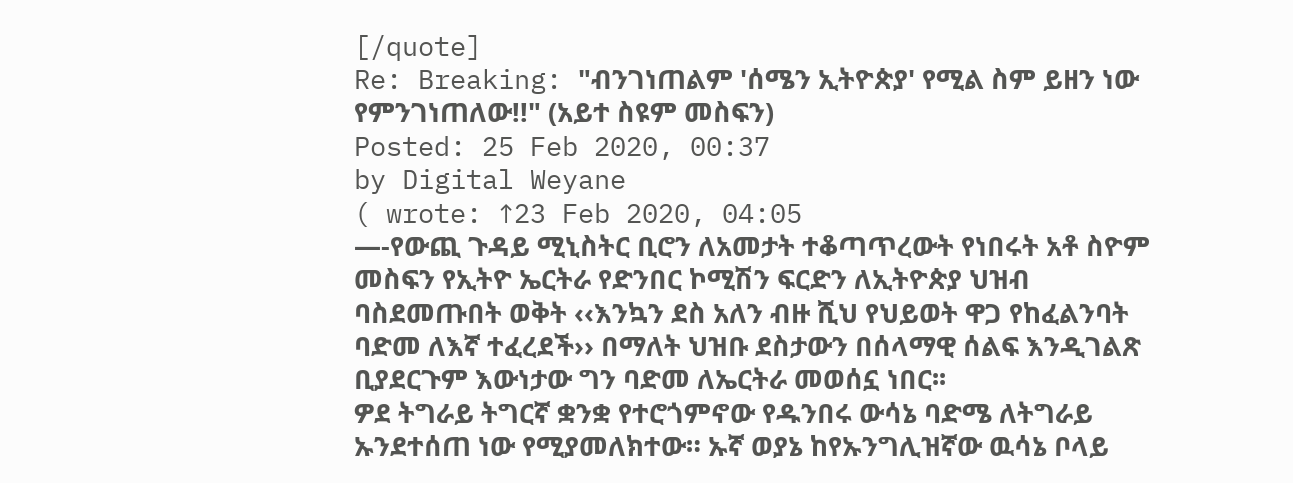[/quote]
Re: Breaking: "ብንገነጠልም 'ሰሜን ኢትዮጵያ' የሚል ስም ይዘን ነው የምንገነጠለው!!" (አይተ ስዩም መስፍን)
Posted: 25 Feb 2020, 00:37
by Digital Weyane
( wrote: ↑23 Feb 2020, 04:05
—-የውጪ ጉዳይ ሚኒስትር ቢሮን ለአመታት ተቆጣጥረውት የነበሩት አቶ ስዮም መስፍን የኢትዮ ኤርትራ የድንበር ኮሚሽን ፍርድን ለኢትዮጵያ ህዝብ ባስደመጡበት ወቅት ‹‹እንኳን ደስ አለን ብዙ ሺህ የህይወት ዋጋ የከፈልንባት ባድመ ለእኛ ተፈረደች›› በማለት ህዝቡ ደስታውን በሰላማዊ ሰልፍ እንዲገልጽ ቢያደርጉም እውነታው ግን ባድመ ለኤርትራ መወሰኗ ነበር፡፡
ዎደ ትግራይ ትግርኛ ቋንቋ የተሮጎምኖው የዱንበሩ ውሳኔ ባድሜ ለትግራይ ኡንደተሰጠ ነው የሚያመለክተው። ኡኛ ወያኔ ከየኡንግሊዝኛው ዉሳኔ ቦላይ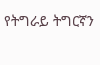የትግራይ ትግርኛን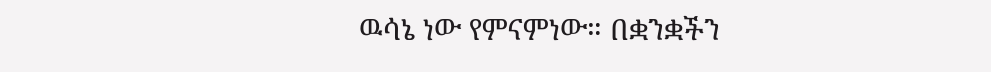ዉሳኔ ነው የምናምነው። በቋንቋችን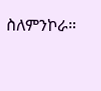ስለምንኮራ።